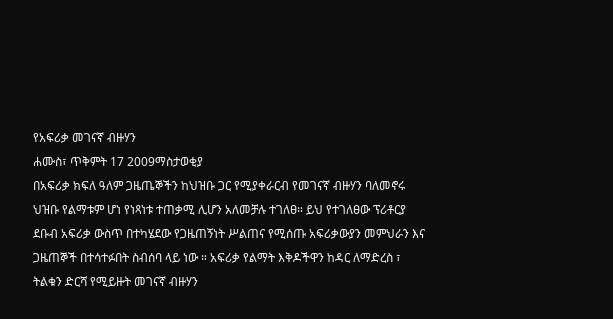የአፍሪቃ መገናኛ ብዙሃን
ሐሙስ፣ ጥቅምት 17 2009ማስታወቂያ
በአፍሪቃ ክፍለ ዓለም ጋዜጤኞችን ከህዝቡ ጋር የሚያቀራርብ የመገናኛ ብዙሃን ባለመኖሩ ህዝቡ የልማቱም ሆነ የነጻነቱ ተጠቃሚ ሊሆን አለመቻሉ ተገለፀ። ይህ የተገለፀው ፕሪቶርያ ደቡብ አፍሪቃ ውስጥ በተካሄደው የጋዜጠኝነት ሥልጠና የሚሰጡ አፍሪቃውያን መምህራን እና ጋዜጠኞች በተሳተፉበት ስብሰባ ላይ ነው ። አፍሪቃ የልማት እቅዶችዋን ከዳር ለማድረስ ፣ ትልቁን ድርሻ የሚይዙት መገናኛ ብዙሃን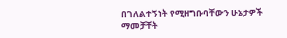በገለልተኝነት የሚዘግቡባቸውን ሁኔታዎች ማመቻቸት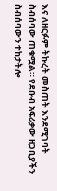እና ለዘርፉም ትኩረት መስጠት እንደሚገባት ስብሰባው ጠቁሟል። የደቡብ አፍሪቃው ዘጋቢያችን ስብሰባውን ተከታትሎ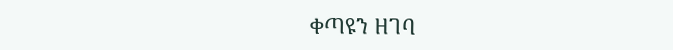ቀጣዩን ዘገባ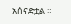አሰናድቷል ።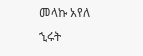መላኩ አየለ
ኂሩት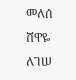መለሰ
ሸዋዬ ለገሠ